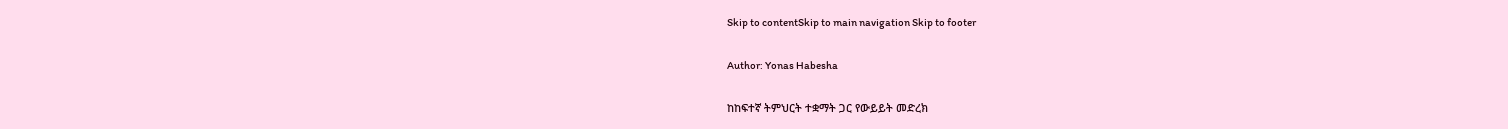Skip to contentSkip to main navigation Skip to footer

Author: Yonas Habesha

ከከፍተኛ ትምህርት ተቋማት ጋር የውይይት መድረክ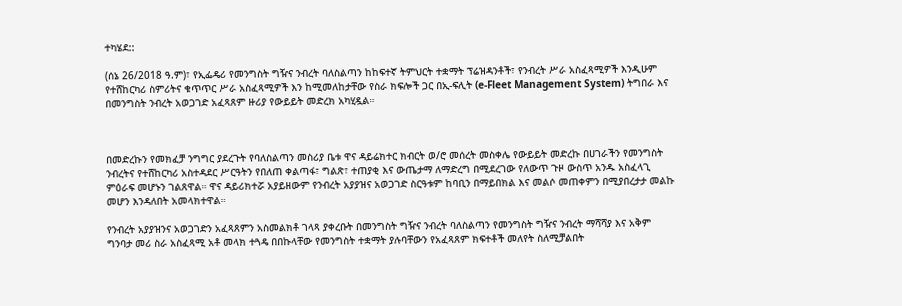ተካሄደ::

(ሰኔ 26/2018 ዓ.ም)፣ የኢፌዴሪ የመንግስት ግዥና ንብረት ባለስልጣን ከከፍተኛ ትምህርት ተቋማት ፕሬዝዳንቶች፣ የንብረት ሥራ አስፈጻሚዎች እንዲሁም የተሸከርካሪ ስምሪትና ቁጥጥር ሥራ አስፈጻሚዎች እን ከሚመለከታቸው የስራ ክፍሎች ጋር በኢ-ፍሊት (e-Fleet Management System) ትግበራ እና በመንግስት ንብረት አወጋገድ አፈጻጸም ዙሪያ የውይይት መድረክ አካሂዷል።



በመድረኩን የመክፈቻ ንግግር ያደረጉት የባለስልጣን መስሪያ ቤቱ ዋና ዳይሬክተር ክብርት ወ/ሮ መሰረት መስቀሌ የውይይት መድረኩ በሀገራችን የመንግስት ንብረትና የተሸከርካሪ አስተዳደር ሥርዓትን የበለጠ ቀልጣፋ፣ ግልጽ፣ ተጠያቂ እና ውጤታማ ለማድረግ በሚደረገው የለውጥ ጉዞ ውስጥ አንዱ አስፈላጊ ምዕራፍ መሆኑን ገልጸዋል። ዋና ዳይሪክተሯ አያይዘውም የንብረት አያያዝና አወጋገድ ስርዓቱም ከባቢን በማይበክል እና መልሶ መጠቀምን በሚያበረታታ መልኩ መሆን እንዳለበት አመላክተዋል።

የንብረት አያያዝንና አወጋገድን አፈጻጸምን አስመልክቶ ገላጻ ያቀረቡት በመንግስት ግዥና ንብረት ባለስልጣን የመንግስት ግዥና ንብረት ማሻሻያ እና አቅም ግንባታ መሪ ስራ አስፈጻሚ አቶ መላክ ተጓዴ በበኩላቸው የመንግስት ተቋማት ያሉባቸውን የአፈጻጸም ክፍተቶች መለየት ስለሚቻልበት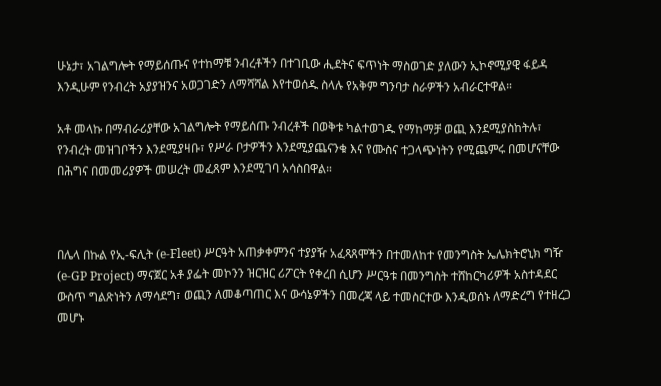ሁኔታ፣ አገልግሎት የማይሰጡና የተከማቹ ንብረቶችን በተገቢው ሒደትና ፍጥነት ማስወገድ ያለውን ኢኮኖሚያዊ ፋይዳ እንዲሁም የንብረት አያያዝንና አወጋገድን ለማሻሻል እየተወሰዱ ስላሉ የአቅም ግንባታ ስራዎችን አብራርተዋል።

አቶ መላኩ በማብራሪያቸው አገልግሎት የማይሰጡ ንብረቶች በወቅቱ ካልተወገዱ የማከማቻ ወጪ እንደሚያስከትሉ፣ የንብረት መዝገቦችን እንደሚያዛቡ፣ የሥራ ቦታዎችን እንደሚያጨናንቁ እና የሙስና ተጋላጭነትን የሚጨምሩ በመሆናቸው በሕግና በመመሪያዎች መሠረት መፈጸም እንደሚገባ አሳስበዋል።



በሌላ በኩል የኢ-ፍሊት (e-Fleet) ሥርዓት አጠቃቀምንና ተያያዥ አፈጻጸሞችን በተመለከተ የመንግስት ኤሌክትሮኒክ ግዥ (e-GP Project) ማናጀር አቶ ያፌት መኮንን ዝርዝር ሪፖርት የቀረበ ሲሆን ሥርዓቱ በመንግስት ተሸከርካሪዎች አስተዳደር ውስጥ ግልጽነትን ለማሳደግ፣ ወጪን ለመቆጣጠር እና ውሳኔዎችን በመረጃ ላይ ተመስርተው እንዲወሰኑ ለማድረግ የተዘረጋ መሆኑ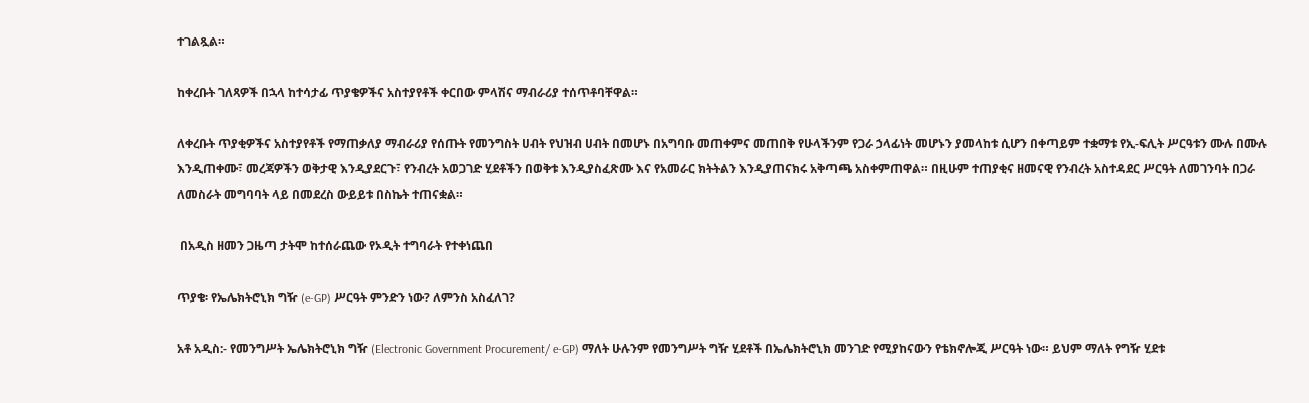ተገልጿል።

ከቀረቡት ገለጻዎች በኋላ ከተሳታፊ ጥያቄዎችና አስተያየቶች ቀርበው ምላሽና ማብራሪያ ተሰጥቶባቸዋል።

ለቀረቡት ጥያቂዎችና አስተያየቶች የማጠቃለያ ማብራሪያ የሰጡት የመንግስት ሀብት የህዝብ ሀብት በመሆኑ በአግባቡ መጠቀምና መጠበቅ የሁላችንም የጋራ ኃላፊነት መሆኑን ያመላከቱ ሲሆን በቀጣይም ተቋማቱ የኢ-ፍሊት ሥርዓቱን ሙሉ በሙሉ እንዲጠቀሙ፣ መረጃዎችን ወቅታዊ እንዲያደርጉ፣ የንብረት አወጋገድ ሂደቶችን በወቅቱ እንዲያስፈጽሙ እና የአመራር ክትትልን እንዲያጠናክሩ አቅጣጫ አስቀምጠዋል። በዚሁም ተጠያቂና ዘመናዊ የንብረት አስተዳደር ሥርዓት ለመገንባት በጋራ ለመስራት መግባባት ላይ በመደረስ ውይይቱ በስኬት ተጠናቋል።

 በአዲስ ዘመን ጋዜጣ ታትሞ ከተሰራጨው የኦዲት ተግባራት የተቀነጨበ

ጥያቄ፡ የኤሌክትሮኒክ ግዥ (e-GP) ሥርዓት ምንድን ነው? ለምንስ አስፈለገ?

አቶ አዲስ:- የመንግሥት ኤሌክትሮኒክ ግዥ (Electronic Government Procurement/ e-GP) ማለት ሁሉንም የመንግሥት ግዥ ሂደቶች በኤሌክትሮኒክ መንገድ የሚያከናውን የቴክኖሎጂ ሥርዓት ነው። ይህም ማለት የግዥ ሂደቱ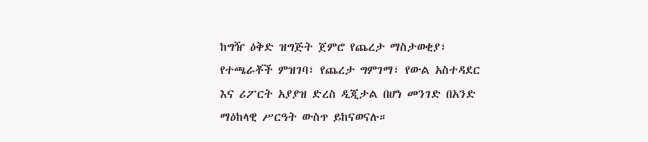ከግዥ ዕቅድ ዝግጅት ጀምሮ የጨረታ ማስታወቂያ፣ የተጫራቾች ምዝገባ፣ የጨረታ ግምገማ፣ የውል አስተዳደር እና ሪፖርት አያያዝ ድረስ ዲጂታል በሆነ መንገድ በአንድ ማዕከላዊ ሥርዓት ውስጥ ይከናወናሉ።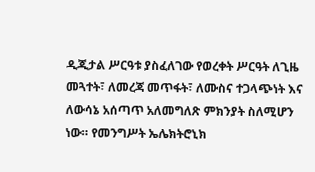ዲጂታል ሥርዓቱ ያስፈለገው የወረቀት ሥርዓት ለጊዜ መጓተት፣ ለመረጃ መጥፋት፣ ለሙስና ተጋላጭነት እና ለውሳኔ አሰጣጥ አለመግለጽ ምክንያት ስለሚሆን ነው። የመንግሥት ኤሌክትሮኒክ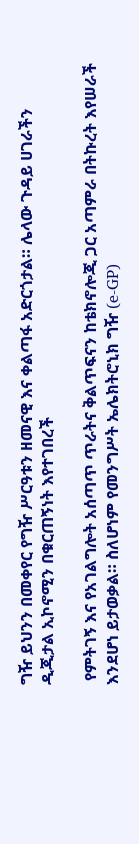ግዥ ይህንን በመቀየር የግዥ ሥርዓቱን ዘመናዊ እና ቀልጣፋ አድርጎታል። ሌላው ጉዳይ ሀገራችን ዲጂታል ኢኮኖሚን በቁርጠኝነት እየተገበረች

 የምትገኝ እና የአገልግሎት አሰጣጥ ጥራትና ቅልጥፍናን ከቴክኖሎጂ ጋር አጣምራ በትኩረት እየሠራች እንደሆነ ይታወቃል። ስለሆነም የመንግሥት ኤሌክትሮኒክ ግዥ (e-GP)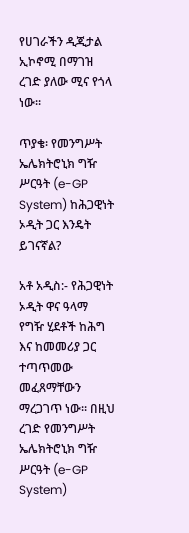የሀገራችን ዲጂታል ኢኮኖሚ በማገዝ ረገድ ያለው ሚና የጎላ ነው።

ጥያቄ፡ የመንግሥት ኤሌክትሮኒክ ግዥ ሥርዓት (e-GP System) ከሕጋዊነት ኦዲት ጋር እንዴት ይገናኛል?

አቶ አዲስ:- የሕጋዊነት ኦዲት ዋና ዓላማ የግዥ ሂደቶች ከሕግ እና ከመመሪያ ጋር ተጣጥመው መፈጸማቸውን ማረጋገጥ ነው። በዚህ ረገድ የመንግሥት ኤሌክትሮኒክ ግዥ ሥርዓት (e-GP System)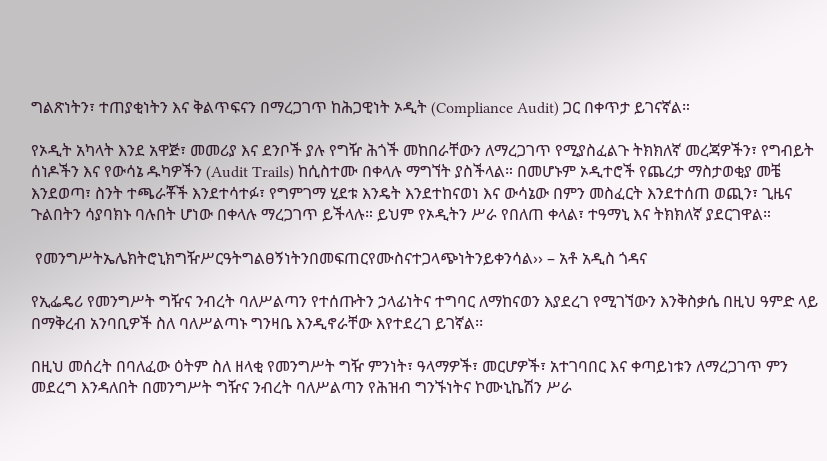ግልጽነትን፣ ተጠያቂነትን እና ቅልጥፍናን በማረጋገጥ ከሕጋዊነት ኦዲት (Compliance Audit) ጋር በቀጥታ ይገናኛል።

የኦዲት አካላት እንደ አዋጅ፣ መመሪያ እና ደንቦች ያሉ የግዥ ሕጎች መከበራቸውን ለማረጋገጥ የሚያስፈልጉ ትክክለኛ መረጃዎችን፣ የግብይት ሰነዶችን እና የውሳኔ ዱካዎችን (Audit Trails) ከሲስተሙ በቀላሉ ማግኘት ያስችላል። በመሆኑም ኦዲተሮች የጨረታ ማስታወቂያ መቼ እንደወጣ፣ ስንት ተጫራቾች እንደተሳተፉ፣ የግምገማ ሂደቱ እንዴት እንደተከናወነ እና ውሳኔው በምን መስፈርት እንደተሰጠ ወጪን፣ ጊዜና ጉልበትን ሳያባክኑ ባሉበት ሆነው በቀላሉ ማረጋገጥ ይችላሉ። ይህም የኦዲትን ሥራ የበለጠ ቀላል፣ ተዓማኒ እና ትክክለኛ ያደርገዋል።

 የመንግሥትኤሌክትሮኒክግዥሥርዓትግልፀኝነትንበመፍጠርየሙስናተጋላጭነትንይቀንሳል›› – አቶ አዲስ ጎዳና

የኢፌዴሪ የመንግሥት ግዥና ንብረት ባለሥልጣን የተሰጡትን ኃላፊነትና ተግባር ለማከናወን እያደረገ የሚገኘውን እንቅስቃሴ በዚህ ዓምድ ላይ በማቅረብ አንባቢዎች ስለ ባለሥልጣኑ ግንዛቤ እንዲኖራቸው እየተደረገ ይገኛል፡፡

በዚህ መሰረት በባለፈው ዕትም ስለ ዘላቂ የመንግሥት ግዥ ምንነት፣ ዓላማዎች፣ መርሆዎች፣ አተገባበር እና ቀጣይነቱን ለማረጋገጥ ምን መደረግ እንዳለበት በመንግሥት ግዥና ንብረት ባለሥልጣን የሕዝብ ግንኙነትና ኮሙኒኬሽን ሥራ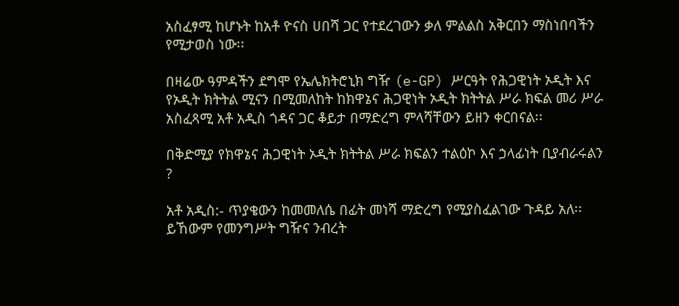አስፈፃሚ ከሆኑት ከአቶ ዮናስ ሀበሻ ጋር የተደረገውን ቃለ ምልልስ አቅርበን ማስነበባችን የሚታወስ ነው፡፡

በዛሬው ዓምዳችን ደግሞ የኤሌክትሮኒክ ግዥ (e-GP) ሥርዓት የሕጋዊነት ኦዲት እና የኦዲት ክትትል ሚናን በሚመለከት ከክዋኔና ሕጋዊነት ኦዲት ክትትል ሥራ ክፍል መሪ ሥራ አስፈጻሚ አቶ አዲስ ጎዳና ጋር ቆይታ በማድረግ ምላሻቸውን ይዘን ቀርበናል፡፡

በቅድሚያ የክዋኔና ሕጋዊነት ኦዲት ክትትል ሥራ ክፍልን ተልዕኮ እና ኃላፊነት ቢያብራሩልን ?

አቶ አዲስ:- ጥያቄውን ከመመለሴ በፊት መነሻ ማድረግ የሚያስፈልገው ጉዳይ አለ፡፡ ይኸውም የመንግሥት ግዥና ንብረት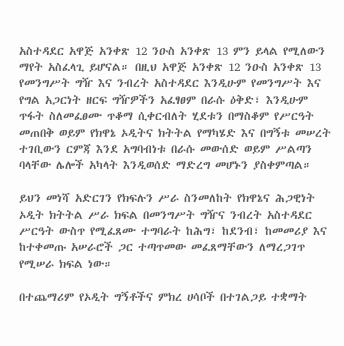አስተዳደር አዋጅ አንቀጽ 12 ንዑስ አንቀጽ 13 ምን ይላል የሚለውን ማየት አስፈላጊ ይሆናል። በዚህ አዋጅ አንቀጽ 12 ንዑስ አንቀጽ 13 የመንግሥት ግዥ እና ንብረት አስተዳደር እንዲሁም የመንግሥት እና የግል አጋርነት ዘርፍ ግዥዎችን አፈፃፀም በራሱ ዕቅድ፣ እንዲሁም ጥፋት ስለመፈፀሙ ጥቆማ ሲቀርብለት ሂደቱን በማስቆም የሥርዓት መጠበቅ ወይም የክዋኔ ኦዲትና ክትትል የማካሄድ እና በግኝቱ መሠረት ተገቢውን ርምጃ እንደ አግባብነቱ በራሱ መውሰድ ወይም ሥልጣን ባላቸው ሌሎች አካላት እንዲወሰድ ማድረግ መሆኑን ያስቀምጣል።

ይህን መነሻ አድርገን የክፍሉን ሥራ ስንመለከት የክዋኔና ሕጋዊነት ኦዲት ክትትል ሥራ ክፍል በመንግሥት ግዥና ንብረት አስተዳደር ሥርዓት ውስጥ የሚፈጸሙ ተግባራት ከሕግ፣ ከደንብ፣ ከመመሪያ እና ከተቀመጡ አሠራሮች ጋር ተጣጥመው መፈጸማቸውን ለማረጋገጥ የሚሠራ ክፍል ነው።

በተጨማሪም የኦዲት ግኝቶችና ምክረ ሀሳቦች በተገልጋይ ተቋማት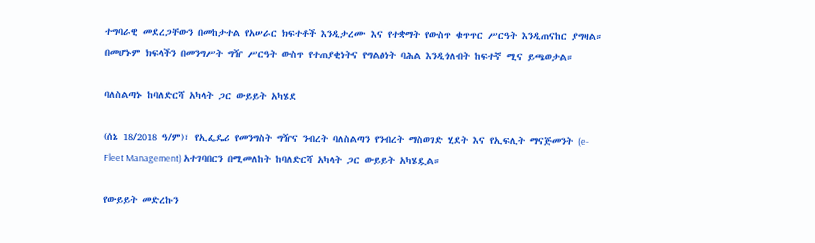ተግባራዊ መደረጋቸውን በመከታተል የአሠራር ክፍተቶች እንዲታረሙ እና የተቋማት የውስጥ ቁጥጥር ሥርዓት እንዲጠናከር ያግዛል። በመሆኑም ክፍላችን በመንግሥት ግዥ ሥርዓት ውስጥ የተጠያቂነትና የግልፅነት ባሕል እንዲጎለብት ከፍተኛ ሚና ይጫወታል።

ባለስልጣኑ ከባለድርሻ አካላት ጋር ውይይት አካሄደ

(ሰኔ 18/2018 ዓ/ም)፣ የኢፌዴሪ የመንግስት ግዥና ንብረት ባለስልጣን የንብረት ማስወገድ ሂደት እና የኢፍሊት ማናጅመንት (e-Fleet Management) አተገባበርን በሚመለከት ከባለድርሻ አካላት ጋር ውይይት አካሄዷል።

የውይይት መድረኩን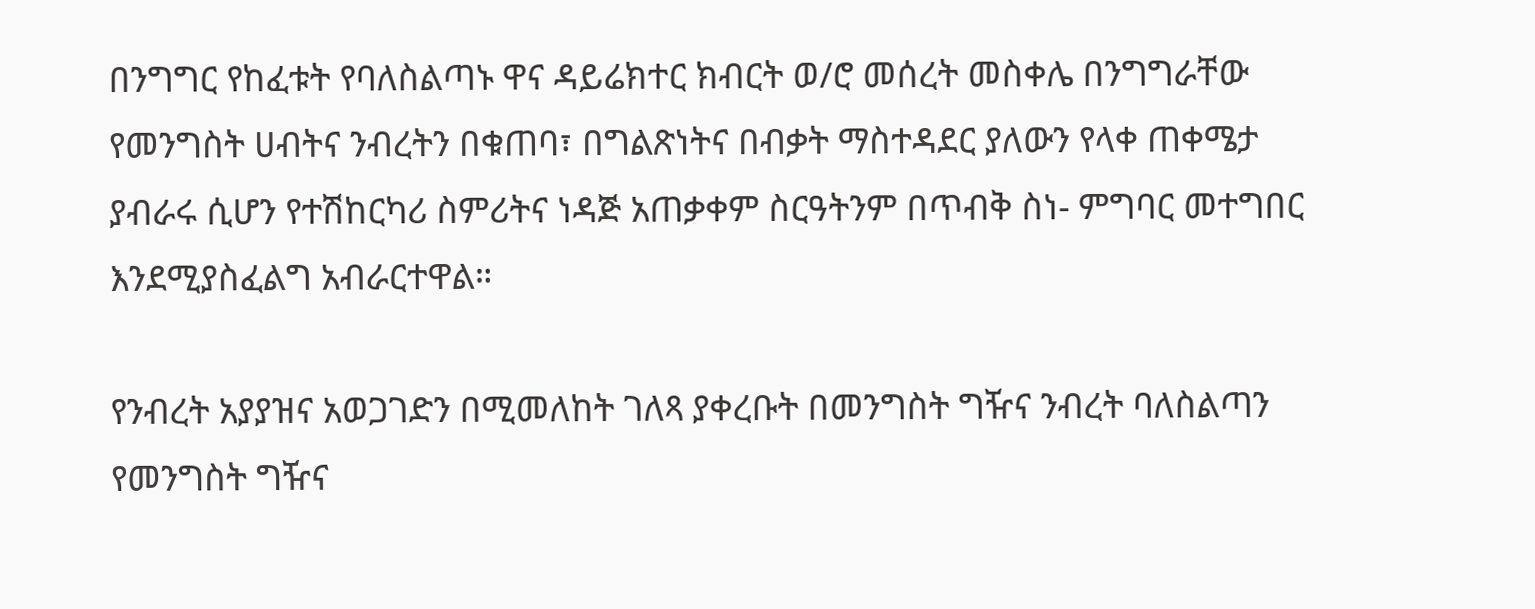በንግግር የከፈቱት የባለስልጣኑ ዋና ዳይሬክተር ክብርት ወ/ሮ መሰረት መስቀሌ በንግግራቸው የመንግስት ሀብትና ንብረትን በቁጠባ፣ በግልጽነትና በብቃት ማስተዳደር ያለውን የላቀ ጠቀሜታ ያብራሩ ሲሆን የተሽከርካሪ ስምሪትና ነዳጅ አጠቃቀም ስርዓትንም በጥብቅ ስነ- ምግባር መተግበር እንደሚያስፈልግ አብራርተዋል።

የንብረት አያያዝና አወጋገድን በሚመለከት ገለጻ ያቀረቡት በመንግስት ግዥና ንብረት ባለስልጣን የመንግስት ግዥና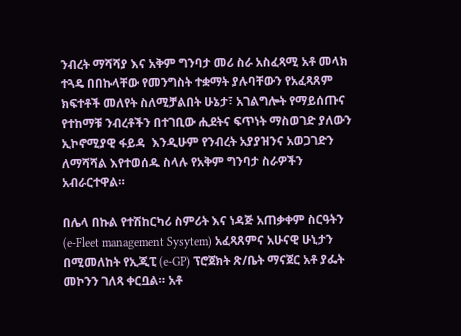ንብረት ማሻሻያ እና አቅም ግንባታ መሪ ስራ አስፈጻሚ አቶ መላክ ተጓዴ በበኩላቸው የመንግስት ተቋማት ያሉባቸውን የአፈጻጸም ክፍተቶች መለየት ስለሚቻልበት ሁኔታ፣ አገልግሎት የማይሰጡና የተከማቹ ንብረቶችን በተገቢው ሒደትና ፍጥነት ማስወገድ ያለውን ኢኮኖሚያዊ ፋይዳ  እንዲሁም የንብረት አያያዝንና አወጋገድን ለማሻሻል እየተወሰዱ ስላሉ የአቅም ግንባታ ስራዎችን አብራርተዋል።

በሌላ በኩል የተሽከርካሪ ስምሪት እና ነዳጅ አጠቃቀም ስርዓትን (e-Fleet management Sysytem) አፈጻጸምና አሁናዊ ሁኒታን በሚመለከት የኢጂፒ (e-GP) ፕሮጀክት ጽ/ቤት ማናጀር አቶ ያፌት መኮንን ገለጻ ቀርቧል። አቶ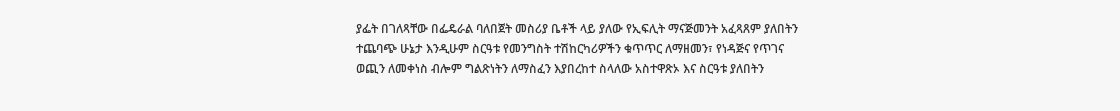ያፌት በገለጻቸው በፌዴራል ባለበጀት መስሪያ ቤቶች ላይ ያለው የኢፍሊት ማናጅመንት አፈጻጸም ያለበትን ተጨባጭ ሁኔታ እንዲሁም ስርዓቱ የመንግስት ተሽከርካሪዎችን ቁጥጥር ለማዘመን፣ የነዳጅና የጥገና ወጪን ለመቀነስ ብሎም ግልጽነትን ለማስፈን እያበረከተ ስላለው አስተዋጽኦ እና ስርዓቱ ያለበትን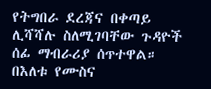የትግበራ ደረጃና በቀጣይ ሊሻሻሉ ስለሚገባቸው ጉዳዮች ሰፊ ማብራሪያ ሰጥተዋል። በእለቱ የሙስና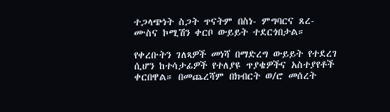ተጋላጭነት ስጋት ጥናትም በስነ- ምግባርና ጸረ- ሙስና ኮሚሽን ቀርቦ ውይይት ተደርጎበታል።

የቀረቡትን ገለጻዎች መነሻ በማድረግ ውይይት የተደረገ ሲሆን ከተሳታፊዎች የተለያዩ ጥያቄዎችና አስተያየቶች ቀርበዋል። በመጨረሻም በክብርት ወ/ሮ መሰረት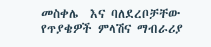መስቀሌ  እና ባለደረቦቻቸው የጥያቄዎች ምላሽና ማብራሪያ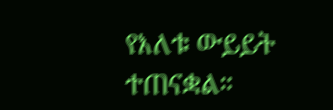የእለቱ ውይይት ተጠናቋል።